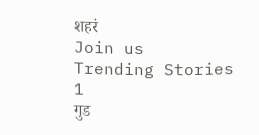शहरं
Join us
Trending Stories
1
गुड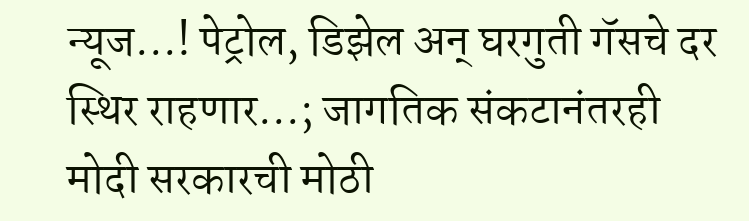न्यूज...! पेट्रोल, डिझेल अन् घरगुती गॅसचे दर स्थिर राहणार...; जागतिक संकटानंतरही मोदी सरकारची मोठी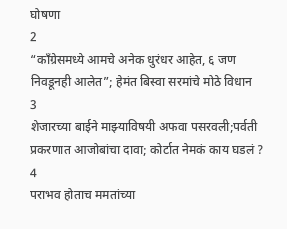घोषणा
2
“काँग्रेसमध्ये आमचे अनेक धुरंधर आहेत, ६ जण निवडूनही आलेत”; हेमंत बिस्वा सरमांचे मोठे विधान
3
शेजारच्या बाईने माझ्याविषयी अफवा पसरवली;पर्वती प्रकरणात आजोबांचा दावा; कोर्टात नेमकं काय घडलं ?
4
पराभव होताच ममतांच्या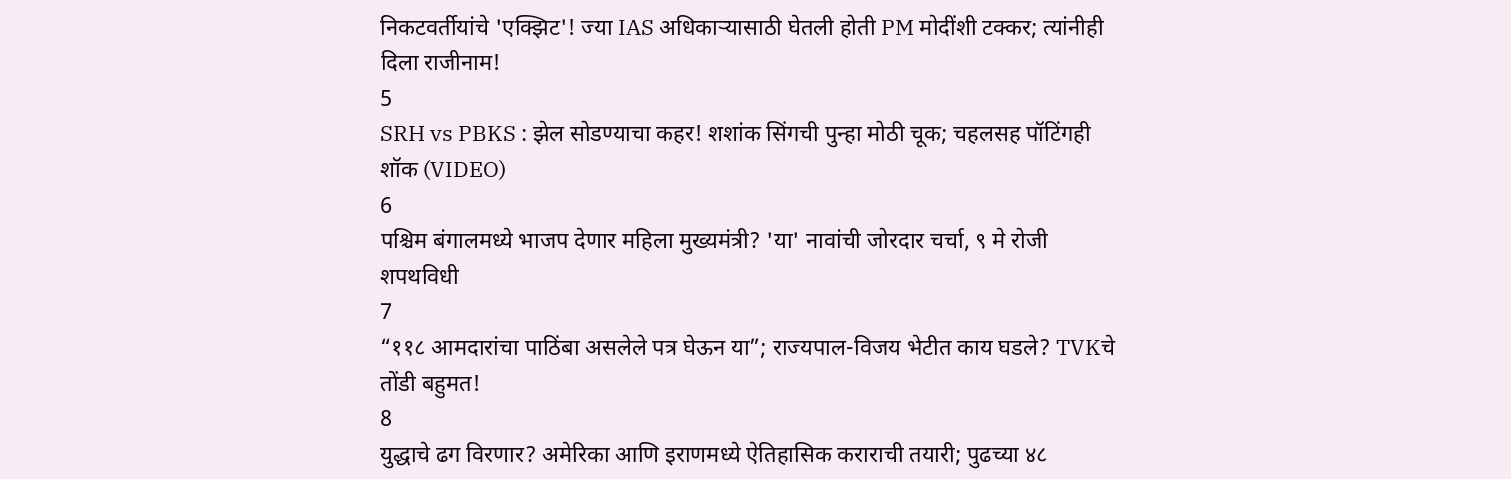निकटवर्तीयांचे 'एक्झिट'! ज्या IAS अधिकाऱ्यासाठी घेतली होती PM मोदींशी टक्कर; त्यांनीही दिला राजीनाम!
5
SRH vs PBKS : झेल सोडण्याचा कहर! शशांक सिंगची पुन्हा मोठी चूक; चहलसह पॉटिंगही शॉक (VIDEO)
6
पश्चिम बंगालमध्ये भाजप देणार महिला मुख्यमंत्री? 'या' नावांची जोरदार चर्चा, ९ मे रोजी शपथविधी
7
“११८ आमदारांचा पाठिंबा असलेले पत्र घेऊन या”; राज्यपाल-विजय भेटीत काय घडले? TVKचे तोंडी बहुमत!
8
युद्धाचे ढग विरणार? अमेरिका आणि इराणमध्ये ऐतिहासिक कराराची तयारी; पुढच्या ४८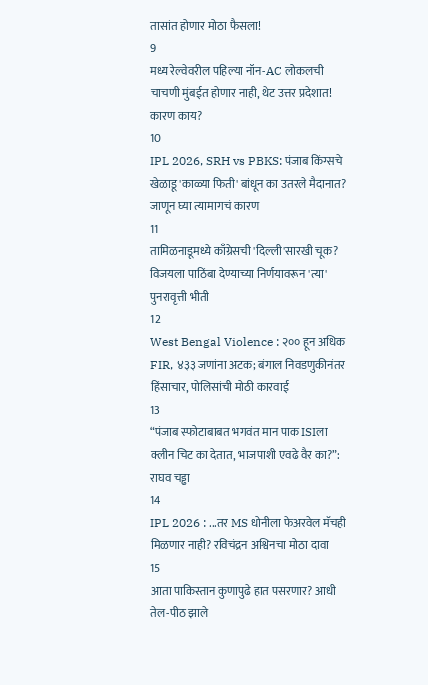तासांत होणार मोठा फैसला!
9
मध्य रेल्वेवरील पहिल्या नॉन-AC लोकलची चाचणी मुंबईत होणार नाही, थेट उत्तर प्रदेशात! कारण काय?
10
IPL 2026, SRH vs PBKS: पंजाब किंग्सचे खेळाडू 'काळ्या फिती' बांधून का उतरले मैदानात? जाणून घ्या त्यामागचं कारण
11
तामिळनाडूमध्ये काँग्रेसची 'दिल्ली'सारखी चूक? विजयला पाठिंबा देण्याच्या निर्णयावरून 'त्या' पुनरावृत्ती भीती
12
West Bengal Violence : २०० हून अधिक FIR, ४३३ जणांना अटक; बंगाल निवडणुकीनंतर हिंसाचार, पोलिसांची मोठी कारवाई
13
“पंजाब स्फोटाबाबत भगवंत मान पाक ISIला क्लीन चिट का देतात, भाजपाशी एवढे वैर का?”: राघव चड्ढा
14
IPL 2026 : ...तर MS धोनीला फेअरवेल मॅचही मिळणार नाही? रविचंद्रन अश्विनचा मोठा दावा
15
आता पाकिस्तान कुणापुढे हात पसरणार? आधी तेल-पीठ झाले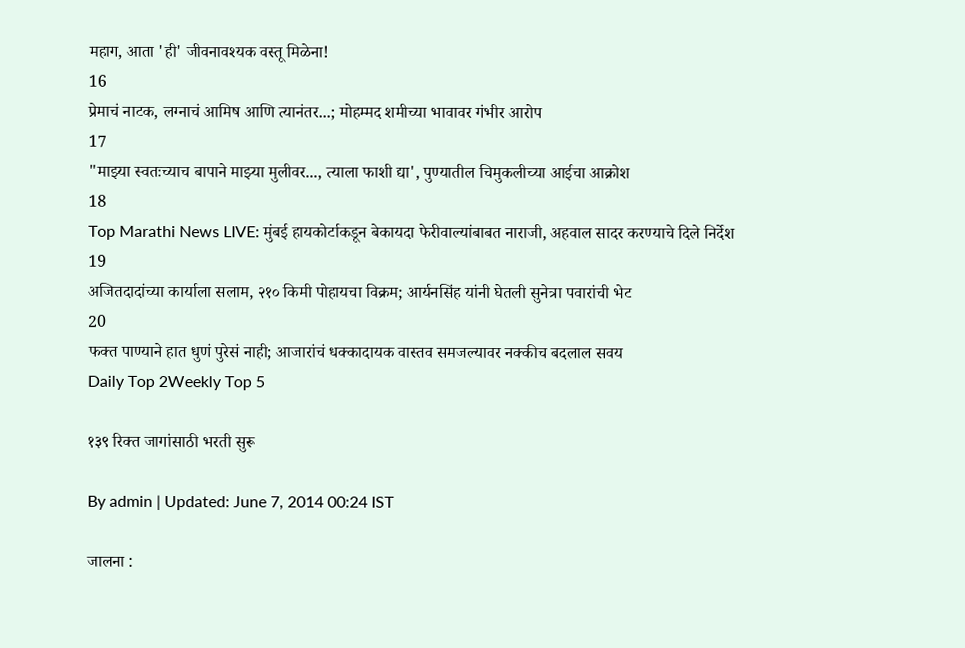महाग, आता 'ही' जीवनावश्यक वस्तू मिळेना!
16
प्रेमाचं नाटक, लग्नाचं आमिष आणि त्यानंतर...; मोहम्मद शमीच्या भावावर गंभीर आरोप
17
"माझ्या स्वतःच्याच बापाने माझ्या मुलीवर..., त्याला फाशी द्या', पुण्यातील चिमुकलीच्या आईचा आक्रोश
18
Top Marathi News LIVE: मुंबई हायकोर्टाकडून बेकायदा फेरीवाल्यांबाबत नाराजी, अहवाल सादर करण्याचे दिले निर्देश
19
अजितदादांच्या कार्याला सलाम, २१० किमी पोहायचा विक्रम; आर्यनसिंह यांनी घेतली सुनेत्रा पवारांची भेट
20
फक्त पाण्याने हात धुणं पुरेसं नाही; आजारांचं धक्कादायक वास्तव समजल्यावर नक्कीच बदलाल सवय
Daily Top 2Weekly Top 5

१३९ रिक्त जागांसाठी भरती सुरू

By admin | Updated: June 7, 2014 00:24 IST

जालना :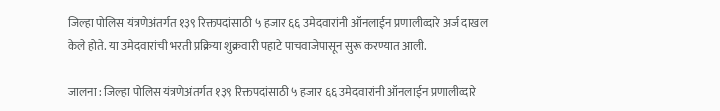जिल्हा पोलिस यंत्रणेअंतर्गत १३९ रिक्तपदांसाठी ५ हजार ६६ उमेदवारांनी ऑनलाईन प्रणालीव्दारे अर्ज दाखल केले होते. या उमेदवारांची भरती प्रक्रिया शुक्रवारी पहाटे पाचवाजेपासून सुरू करण्यात आली.

जालना : जिल्हा पोलिस यंत्रणेअंतर्गत १३९ रिक्तपदांसाठी ५ हजार ६६ उमेदवारांनी ऑनलाईन प्रणालीव्दारे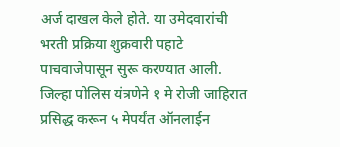अर्ज दाखल केले होते. या उमेदवारांची भरती प्रक्रिया शुक्रवारी पहाटे पाचवाजेपासून सुरू करण्यात आली.
जिल्हा पोलिस यंत्रणेने १ मे रोजी जाहिरात प्रसिद्ध करून ५ मेपर्यंत ऑनलाईन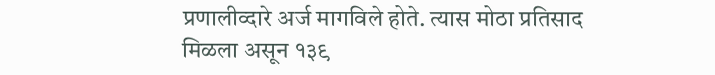प्रणालीव्दारे अर्ज मागविले होते. त्यास मोठा प्रतिसाद मिळला असून १३९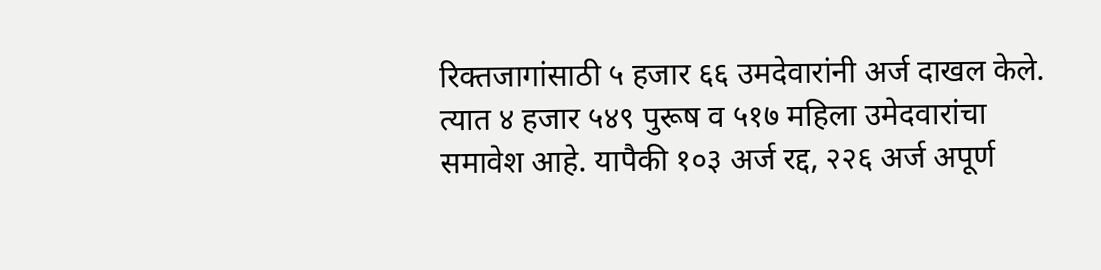रिक्तजागांसाठी ५ हजार ६६ उमदेवारांनी अर्ज दाखल केले. त्यात ४ हजार ५४९ पुरूष व ५१७ महिला उमेदवारांचा समावेश आहे. यापैकी १०३ अर्ज रद्द, २२६ अर्ज अपूर्ण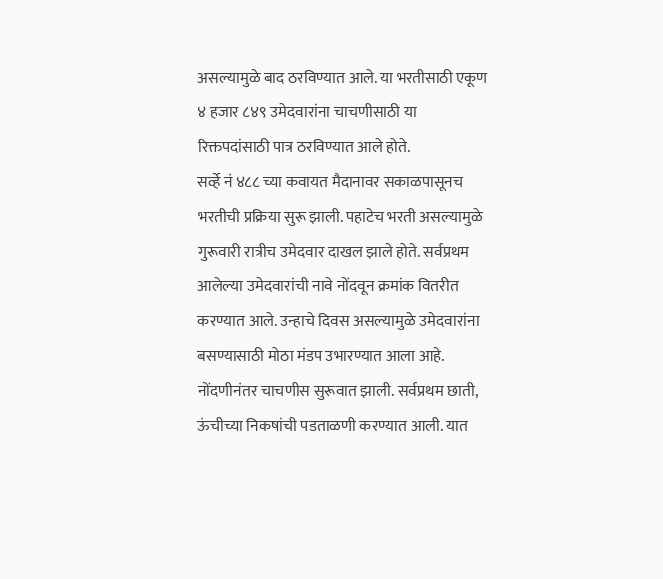असल्यामुळे बाद ठरविण्यात आले. या भरतीसाठी एकूण ४ हजार ८४९ उमेदवारांना चाचणीसाठी या रिक्तपदांसाठी पात्र ठरविण्यात आले होते.
सर्व्हे नं ४८८ च्या कवायत मैदानावर सकाळपासूनच भरतीची प्रक्रिया सुरू झाली. पहाटेच भरती असल्यामुळे गुरूवारी रात्रीच उमेदवार दाखल झाले होते. सर्वप्रथम आलेल्या उमेदवारांची नावे नोंदवून क्रमांक वितरीत करण्यात आले. उन्हाचे दिवस असल्यामुळे उमेदवारांना बसण्यासाठी मोठा मंडप उभारण्यात आला आहे.
नोंदणीनंतर चाचणीस सुरूवात झाली. सर्वप्रथम छाती, ऊंचीच्या निकषांची पडताळणी करण्यात आली. यात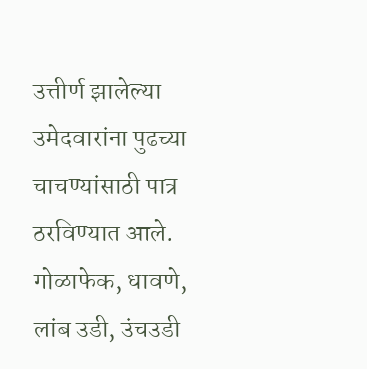उत्तीर्ण झालेल्या उमेदवारांना पुढच्या चाचण्यांसाठी पात्र ठरविण्यात आले. गोळाफेक, धावणे, लांब उडी, उंचउडी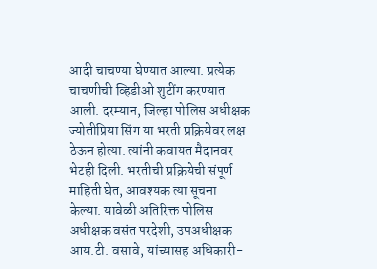आदी चाचण्या घेण्यात आल्या. प्रत्येक चाचणीची व्हिडीओ शुटींग करण्यात आली. दरम्यान, जिल्हा पोलिस अधीक्षक ज्योतीप्रिया सिंग या भरती प्रक्रियेवर लक्ष ठेऊन होत्या. त्यांनी कवायत मैदानवर भेटही दिली. भरतीची प्रक्रियेची संपूर्ण माहिती घेत, आवश्यक त्या सूचना केल्या. यावेळी अतिरिक्त पोलिस अधीक्षक वसंत परदेशी, उपअधीक्षक आय.टी. वसावे, यांच्यासह अधिकारी-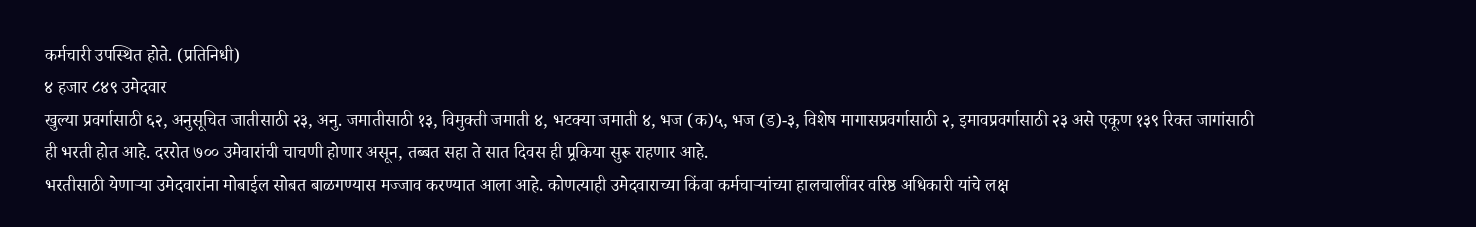कर्मचारी उपस्थित होते. (प्रतिनिधी)
४ हजार ८४९ उमेदवार
खुल्या प्रवर्गासाठी ६२, अनुसूचित जातीसाठी २३, अनु. जमातीसाठी १३, विमुक्ती जमाती ४, भटक्या जमाती ४, भज (क)५, भज (ड)-३, विशेष मागासप्रवर्गासाठी २, इमावप्रवर्गासाठी २३ असे एकूण १३९ रिक्त जागांसाठी ही भरती होत आहे. दररोत ७०० उमेवारांची चाचणी होणार असून, तब्बत सहा ते सात दिवस ही प्र्रकिया सुरू राहणार आहे.
भरतीसाठी येणाऱ्या उमेदवारांना मोबाईल सोबत बाळगण्यास मज्जाव करण्यात आला आहे. कोणत्याही उमेदवाराच्या किंवा कर्मचाऱ्यांच्या हालचालींवर वरिष्ठ अधिकारी यांचे लक्ष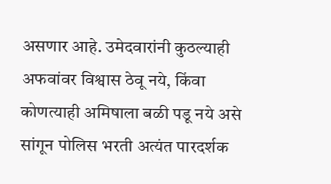असणार आहे. उमेदवारांनी कुठल्याही अफवांवर विश्वास ठेवू नये, किंवा कोणत्याही अमिषाला बळी पडू नये असे सांगून पोलिस भरती अत्यंत पारदर्शक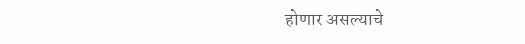होणार असल्याचे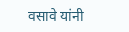वसावे यांनी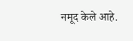नमूद केले आहे.